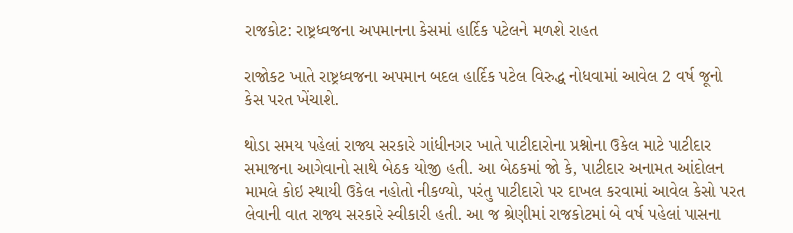રાજકોટ: રાષ્ટ્રધ્વજના અપમાનના કેસમાં હાર્દિક પટેલને મળશે રાહત

રાજોકટ ખાતે રાષ્ટ્રધ્વજના અપમાન બદલ હાર્દિક પટેલ વિરુદ્ધ નોધવામાં આવેલ 2 વર્ષ જૂનો કેસ પરત ખેંચાશે.

થોડા સમય પહેલાં રાજ્ય સરકારે ગાંધીનગર ખાતે પાટીદારોના પ્રશ્નોના ઉકેલ માટે પાટીદાર સમાજના આગેવાનો સાથે બેઠક યોજી હતી. આ બેઠકમાં જો કે, પાટીદાર અનામત આંદોલન મામલે કોઇ સ્થાયી ઉકેલ નહોતો નીકળ્યો, પરંતુ પાટીદારો પર દાખલ કરવામાં આવેલ કેસો પરત લેવાની વાત રાજ્ય સરકારે સ્વીકારી હતી. આ જ શ્રેણીમાં રાજકોટમાં બે વર્ષ પહેલાં પાસના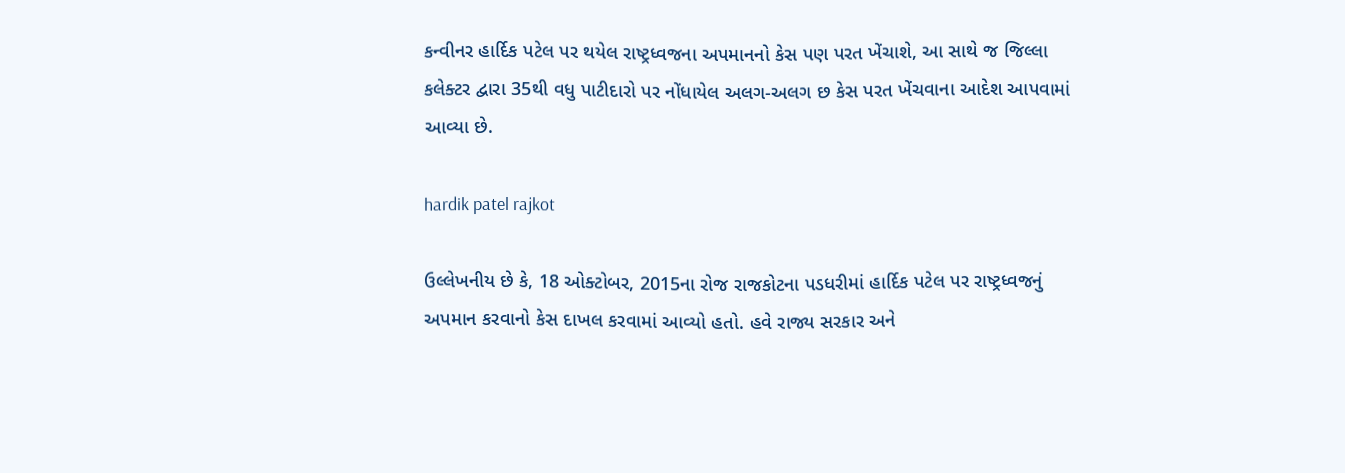કન્વીનર હાર્દિક પટેલ પર થયેલ રાષ્ટ્રધ્વજના અપમાનનો કેસ પણ પરત ખેંચાશે, આ સાથે જ જિલ્લા કલેક્ટર દ્વારા 35થી વધુ પાટીદારો પર નોંધાયેલ અલગ-અલગ છ કેસ પરત ખેંચવાના આદેશ આપવામાં આવ્યા છે.

hardik patel rajkot

ઉલ્લેખનીય છે કે, 18 ઓક્ટોબર, 2015ના રોજ રાજકોટના પડધરીમાં હાર્દિક પટેલ પર રાષ્ટ્રધ્વજનું અપમાન કરવાનો કેસ દાખલ કરવામાં આવ્યો હતો. હવે રાજ્ય સરકાર અને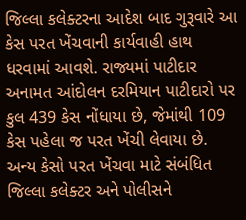જિલ્લા કલેક્ટરના આદેશ બાદ ગુરૂવારે આ કેસ પરત ખેંચવાની કાર્યવાહી હાથ ધરવામાં આવશે. રાજ્યમાં પાટીદાર અનામત આંદોલન દરમિયાન પાટીદારો પર કુલ 439 કેસ નોંધાયા છે, જેમાંથી 109 કેસ પહેલા જ પરત ખેંચી લેવાયા છે. અન્ય કેસો પરત ખેંચવા માટે સંબંધિત જિલ્લા કલેક્ટર અને પોલીસને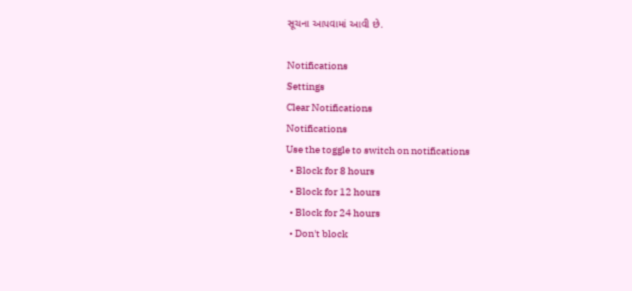સૂચના આપવામાં આવી છે.

Notifications
Settings
Clear Notifications
Notifications
Use the toggle to switch on notifications
  • Block for 8 hours
  • Block for 12 hours
  • Block for 24 hours
  • Don't block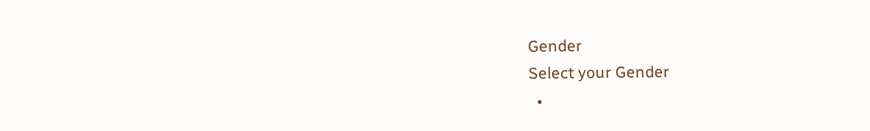Gender
Select your Gender
  •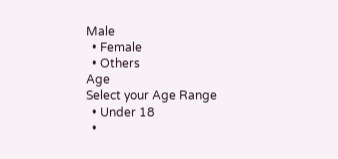Male
  • Female
  • Others
Age
Select your Age Range
  • Under 18
  •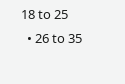18 to 25
  • 26 to 35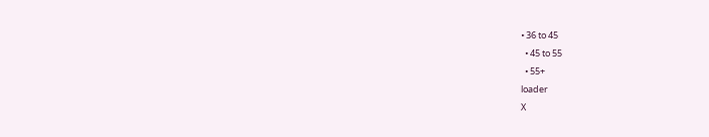• 36 to 45
  • 45 to 55
  • 55+
loader
X